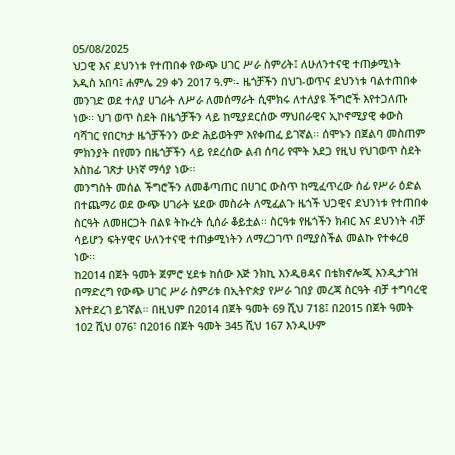05/08/2025
ህጋዊ እና ደህንነቱ የተጠበቀ የውጭ ሀገር ሥራ ስምሪት፤ ለሁለንተናዊ ተጠቃሚነት
አዲስ አበባ፤ ሐምሌ 29 ቀን 2017 ዓ.ም፡- ዜጎቻችን በህገ-ወጥና ደህንነቱ ባልተጠበቀ መንገድ ወደ ተለያ ሀገራት ለሥራ ለመሰማራት ሲሞክሩ ለተለያዩ ችግሮች እየተጋለጡ ነው፡፡ ህገ ወጥ ስደት በዜጎቻችን ላይ ከሚያደርሰው ማህበራዊና ኢኮኖሚያዊ ቀውስ ባሻገር የበርካታ ዜጎቻችንን ውድ ሕይወትም እየቀጠፈ ይገኛል፡፡ ሰሞኑን በጀልባ መስጠም ምክንያት በየመን በዜጎቻችን ላይ የደረሰው ልብ ሰባሪ የሞት አደጋ የዚህ የህገወጥ ስደት አስከፊ ገጽታ ሁነኛ ማሳያ ነው፡፡
መንግስት መሰል ችግሮችን ለመቆጣጠር በሀገር ውስጥ ከሚፈጥረው ሰፊ የሥራ ዕድል በተጨማሪ ወደ ውጭ ሀገራት ሄደው መስራት ለሚፈልጉ ዜጎች ህጋዊና ደህንነቱ የተጠበቀ ስርዓት ለመዘርጋት በልዩ ትኩረት ሲሰራ ቆይቷል፡፡ ስርዓቱ የዜጎችን ክብር እና ደህንነት ብቻ ሳይሆን ፍትሃዊና ሁለንተናዊ ተጠቃሚነትን ለማረጋገጥ በሚያስችል መልኩ የተቀረፀ ነው፡፡
ከ2014 በጀት ዓመት ጀምሮ ሂደቱ ከሰው እጅ ንክኪ እንዲፀዳና በቴክኖሎጂ እንዲታገዝ በማድረግ የውጭ ሀገር ሥራ ስምሪቱ በኢትዮጵያ የሥራ ገበያ መረጃ ስርዓት ብቻ ተግባረዊ እየተደረገ ይገኛል፡፡ በዚህም በ2014 በጀት ዓመት 69 ሺህ 718፤ በ2015 በጀት ዓመት 102 ሺህ 076፣ በ2016 በጀት ዓመት 345 ሺህ 167 እንዲሁም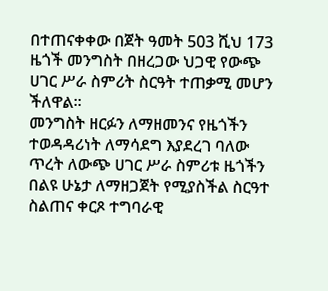በተጠናቀቀው በጀት ዓመት 503 ሺህ 173 ዜጎች መንግስት በዘረጋው ህጋዊ የውጭ ሀገር ሥራ ስምሪት ስርዓት ተጠቃሚ መሆን ችለዋል፡፡
መንግስት ዘርፉን ለማዘመንና የዜጎችን ተወዳዳሪነት ለማሳደግ እያደረገ ባለው ጥረት ለውጭ ሀገር ሥራ ስምሪቱ ዜጎችን በልዩ ሁኔታ ለማዘጋጀት የሚያስችል ስርዓተ ስልጠና ቀርጾ ተግባራዊ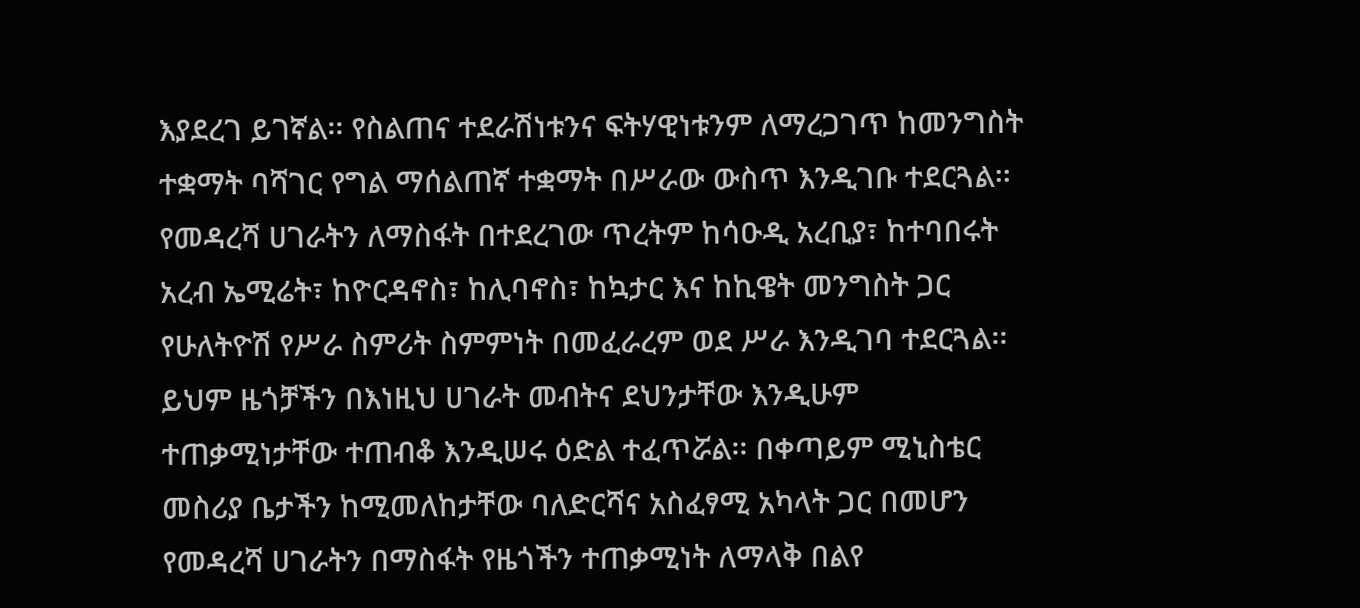እያደረገ ይገኛል፡፡ የስልጠና ተደራሽነቱንና ፍትሃዊነቱንም ለማረጋገጥ ከመንግስት ተቋማት ባሻገር የግል ማሰልጠኛ ተቋማት በሥራው ውስጥ እንዲገቡ ተደርጓል፡፡
የመዳረሻ ሀገራትን ለማስፋት በተደረገው ጥረትም ከሳዑዲ አረቢያ፣ ከተባበሩት አረብ ኤሚሬት፣ ከዮርዳኖስ፣ ከሊባኖስ፣ ከኳታር እና ከኪዌት መንግስት ጋር የሁለትዮሽ የሥራ ስምሪት ስምምነት በመፈራረም ወደ ሥራ እንዲገባ ተደርጓል፡፡
ይህም ዜጎቻችን በእነዚህ ሀገራት መብትና ደህንታቸው እንዲሁም ተጠቃሚነታቸው ተጠብቆ እንዲሠሩ ዕድል ተፈጥሯል፡፡ በቀጣይም ሚኒስቴር መስሪያ ቤታችን ከሚመለከታቸው ባለድርሻና አስፈፃሚ አካላት ጋር በመሆን የመዳረሻ ሀገራትን በማስፋት የዜጎችን ተጠቃሚነት ለማላቅ በልየ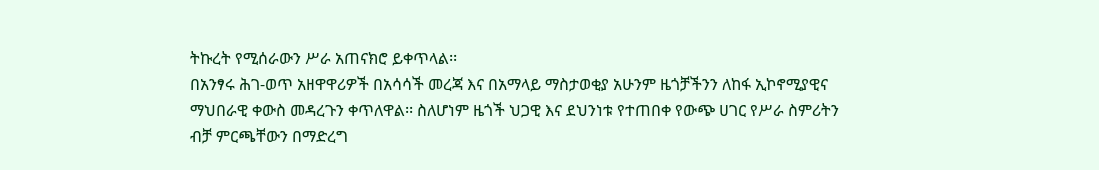ትኩረት የሚሰራውን ሥራ አጠናክሮ ይቀጥላል፡፡
በአንፃሩ ሕገ-ወጥ አዘዋዋሪዎች በአሳሳች መረጃ እና በአማላይ ማስታወቂያ አሁንም ዜጎቻችንን ለከፋ ኢኮኖሚያዊና ማህበራዊ ቀውስ መዳረጉን ቀጥለዋል፡፡ ስለሆነም ዜጎች ህጋዊ እና ደህንነቱ የተጠበቀ የውጭ ሀገር የሥራ ስምሪትን ብቻ ምርጫቸውን በማድረግ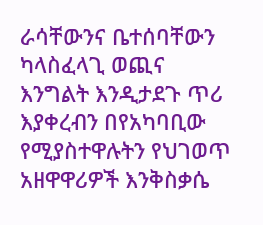ራሳቸውንና ቤተሰባቸውን ካላስፈላጊ ወጪና እንግልት እንዲታደጉ ጥሪ እያቀረብን በየአካባቢው የሚያስተዋሉትን የህገወጥ አዘዋዋሪዎች እንቅስቃሴ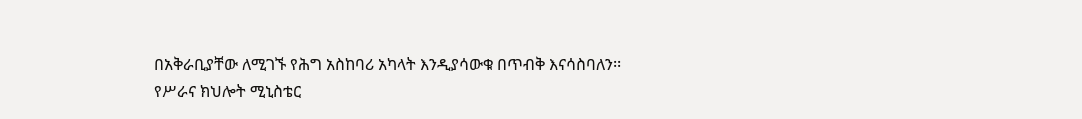በአቅራቢያቸው ለሚገኙ የሕግ አስከባሪ አካላት እንዲያሳውቁ በጥብቅ እናሳስባለን፡፡
የሥራና ክህሎት ሚኒስቴር